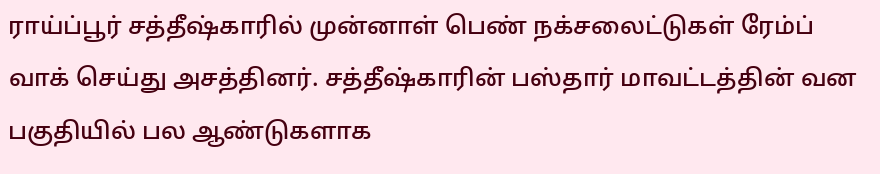ராய்ப்பூர் சத்தீஷ்காரில் முன்னாள் பெண் நக்சலைட்டுகள் ரேம்ப் வாக் செய்து அசத்தினர். சத்தீஷ்காரின் பஸ்தார் மாவட்டத்தின் வன பகுதியில் பல ஆண்டுகளாக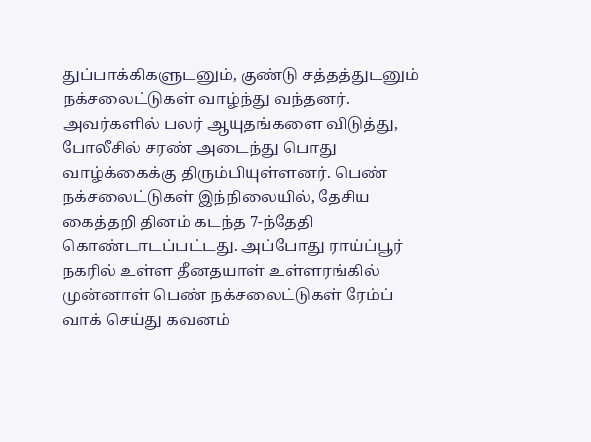துப்பாக்கிகளுடனும், குண்டு சத்தத்துடனும் நக்சலைட்டுகள் வாழ்ந்து வந்தனர். அவர்களில் பலர் ஆயுதங்களை விடுத்து, போலீசில் சரண் அடைந்து பொது வாழ்க்கைக்கு திரும்பியுள்ளனர். பெண் நக்சலைட்டுகள் இந்நிலையில், தேசிய கைத்தறி தினம் கடந்த 7-ந்தேதி கொண்டாடப்பட்டது. அப்போது ராய்ப்பூர் நகரில் உள்ள தீனதயாள் உள்ளரங்கில் முன்னாள் பெண் நக்சலைட்டுகள் ரேம்ப் வாக் செய்து கவனம்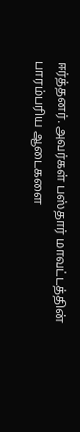ஈர்த்தனர். அவர்கள் பஸ்தார் மாவட்டத்தின் பாரம்பரிய ஆடைகளை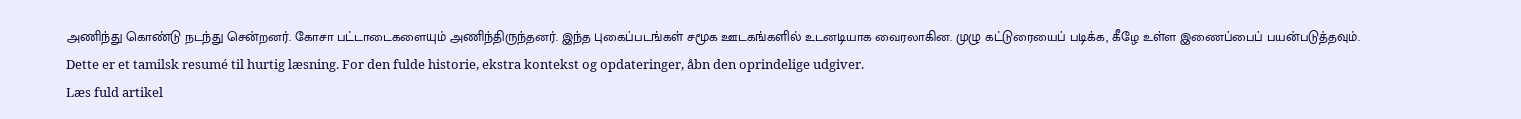அணிந்து கொண்டு நடந்து சென்றனர். கோசா பட்டாடைகளையும் அணிந்திருந்தனர். இந்த புகைப்படங்கள் சமூக ஊடகங்களில் உடனடியாக வைரலாகின. முழு கட்டுரையைப் படிக்க, கீழே உள்ள இணைப்பைப் பயன்படுத்தவும்.
Dette er et tamilsk resumé til hurtig læsning. For den fulde historie, ekstra kontekst og opdateringer, åbn den oprindelige udgiver.
Læs fuld artikel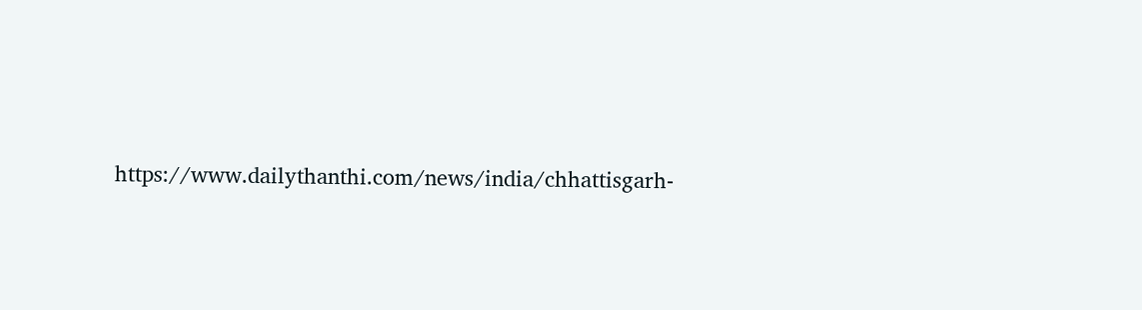https://www.dailythanthi.com/news/india/chhattisgarh-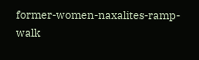former-women-naxalites-ramp-walk